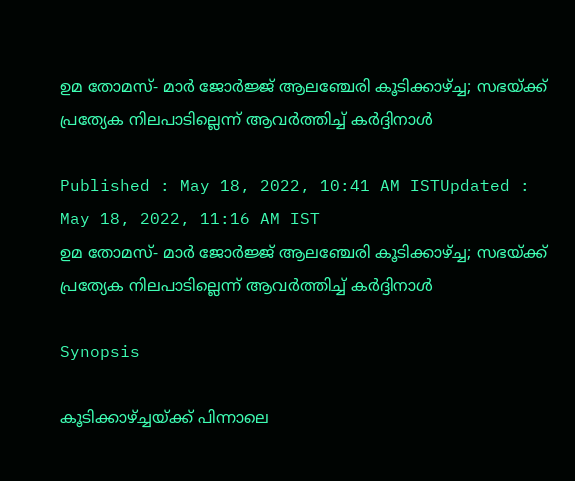ഉമ തോമസ്- മാര്‍ ജോർജ്ജ് ആലഞ്ചേരി കൂടിക്കാഴ്ച്ച; സഭയ്ക്ക് പ്രത്യേക നിലപാടില്ലെന്ന് ആവര്‍ത്തിച്ച് കര്‍ദ്ദിനാള്‍

Published : May 18, 2022, 10:41 AM ISTUpdated : May 18, 2022, 11:16 AM IST
ഉമ തോമസ്- മാര്‍ ജോർജ്ജ് ആലഞ്ചേരി കൂടിക്കാഴ്ച്ച; സഭയ്ക്ക് പ്രത്യേക നിലപാടില്ലെന്ന് ആവര്‍ത്തിച്ച് കര്‍ദ്ദിനാള്‍

Synopsis

കൂടിക്കാഴ്ച്ചയ്ക്ക് പിന്നാലെ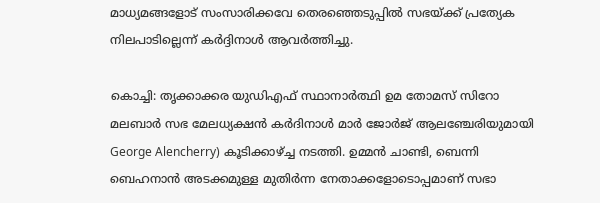മാധ്യമങ്ങളോട് സംസാരിക്കവേ തെരഞ്ഞെടുപ്പില്‍ സഭയ്ക്ക് പ്രത്യേക നിലപാടില്ലെന്ന് കര്‍ദ്ദിനാള്‍ ആവര്‍ത്തിച്ചു.

കൊച്ചി: തൃക്കാക്കര യുഡിഎഫ് സ്ഥാനാർത്ഥി ഉമ തോമസ് സിറോ മലബാർ സഭ മേലധ്യക്ഷൻ കർദിനാൾ മാർ ജോർജ് ആലഞ്ചേരിയുമായി George Alencherry) കൂടിക്കാഴ്ച്ച നടത്തി. ഉമ്മൻ ചാണ്ടി, ബെന്നി ബെഹനാൻ അടക്കമുള്ള മുതിർന്ന നേതാക്കളോടൊപ്പമാണ് സഭാ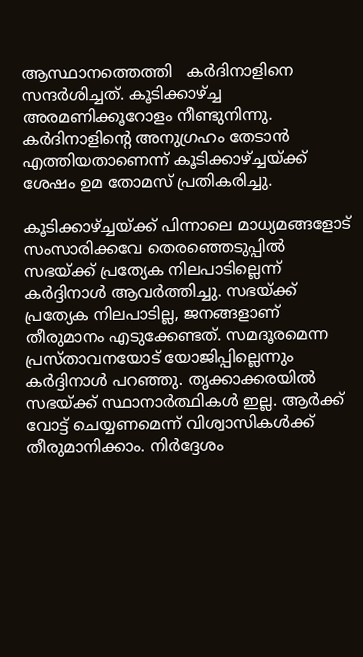ആസ്ഥാനത്തെത്തി   കർദിനാളിനെ സന്ദർശിച്ചത്. കൂടിക്കാഴ്ച്ച അരമണിക്കൂറോളം നീണ്ടുനിന്നു. കർദിനാളിന്‍റെ അനുഗ്രഹം തേടാൻ എത്തിയതാണെന്ന് കൂടിക്കാഴ്ച്ചയ്ക്ക് ശേഷം ഉമ തോമസ് പ്രതികരിച്ചു.

കൂടിക്കാഴ്ച്ചയ്ക്ക് പിന്നാലെ മാധ്യമങ്ങളോട് സംസാരിക്കവേ തെരഞ്ഞെടുപ്പില്‍ സഭയ്ക്ക് പ്രത്യേക നിലപാടില്ലെന്ന് കര്‍ദ്ദിനാള്‍ ആവര്‍ത്തിച്ചു. സഭയ്ക്ക് പ്രത്യേക നിലപാടില്ല, ജനങ്ങളാണ് തീരുമാനം എടുക്കേണ്ടത്. സമദൂരമെന്ന പ്രസ്താവനയോട് യോജിപ്പില്ലെന്നും കര്‍ദ്ദിനാള്‍ പറഞ്ഞു. തൃക്കാക്കരയിൽ സഭയ്ക്ക് സ്ഥാനാർത്ഥികൾ ഇല്ല. ആര്‍ക്ക് വോട്ട് ചെയ്യണമെന്ന് വിശ്വാസികള്‍ക്ക് തീരുമാനിക്കാം. നിര്‍ദ്ദേശം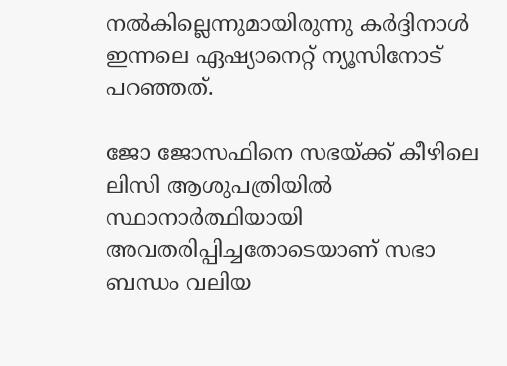നല്‍കില്ലെന്നുമായിരുന്നു കര്‍ദ്ദിനാള്‍ ഇന്നലെ ഏഷ്യാനെറ്റ് ന്യൂസിനോട് പറഞ്ഞത്.

ജോ ജോസഫിനെ സഭയ്ക്ക് കീഴിലെ ലിസി ആശുപത്രിയിൽ സ്ഥാനാർത്ഥിയായി അവതരിപ്പിച്ചതോടെയാണ് സഭാ ബന്ധം വലിയ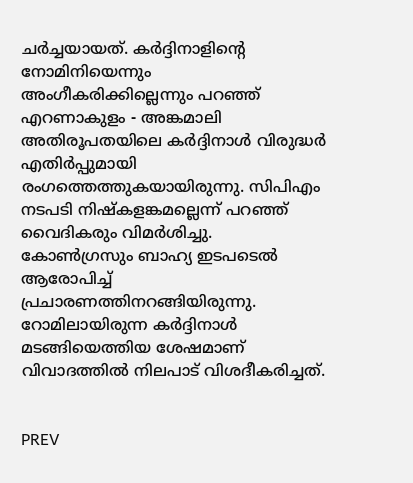ചർച്ചയായത്. കർദ്ദിനാളിന്‍റെ നോമിനിയെന്നും അംഗീകരിക്കില്ലെന്നും പറഞ്ഞ് എറണാകുളം - അങ്കമാലി അതിരൂപതയിലെ കർദ്ദിനാൾ വിരുദ്ധർ എതിർപ്പുമായി രംഗത്തെത്തുകയായിരുന്നു. സിപിഎം നടപടി നിഷ്കളങ്കമല്ലെന്ന് പറഞ്ഞ് വൈദികരും വിമർശിച്ചു. കോൺഗ്രസും ബാഹ്യ ഇടപടെൽ ആരോപിച്ച് പ്രചാരണത്തിനറങ്ങിയിരുന്നു. റോമിലായിരുന്ന കർദ്ദിനാൾ മടങ്ങിയെത്തിയ ശേഷമാണ് വിവാദത്തിൽ നിലപാട് വിശദീകരിച്ചത്.


PREV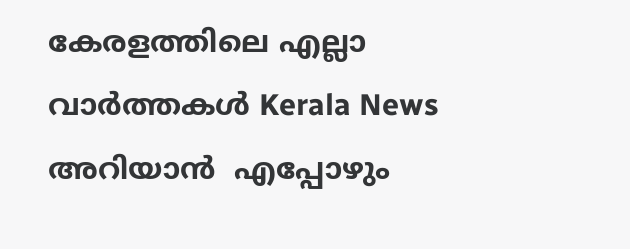കേരളത്തിലെ എല്ലാ വാർത്തകൾ Kerala News അറിയാൻ  എപ്പോഴും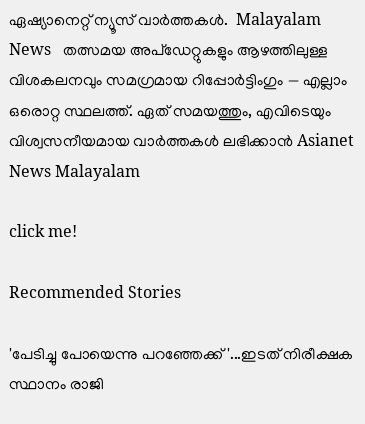ഏഷ്യാനെറ്റ് ന്യൂസ് വാർത്തകൾ.  Malayalam News   തത്സമയ അപ്‌ഡേറ്റുകളും ആഴത്തിലുള്ള വിശകലനവും സമഗ്രമായ റിപ്പോർട്ടിംഗും — എല്ലാം ഒരൊറ്റ സ്ഥലത്ത്. ഏത് സമയത്തും, എവിടെയും വിശ്വസനീയമായ വാർത്തകൾ ലഭിക്കാൻ Asianet News Malayalam

click me!

Recommended Stories

'പേടിച്ചു പോയെന്നു പറഞ്ഞേക്ക്'...ഇടത് നിരീക്ഷക സ്ഥാനം രാജി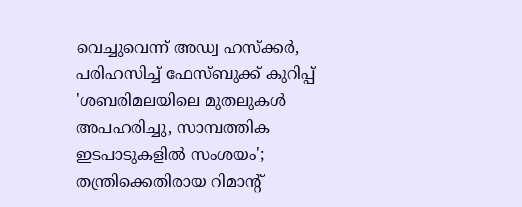വെച്ചുവെന്ന് അഡ്വ ഹസ്‌ക്കർ, പരിഹസിച്ച് ഫേസ്ബുക്ക് കുറിപ്പ്
'ശബരിമലയിലെ മുതലുകൾ അപഹരിച്ചു, സാമ്പത്തിക ഇടപാടുകളിൽ സംശയം'; തന്ത്രിക്കെതിരായ റിമാൻ്റ്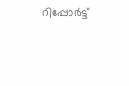റിപ്പോർട്ട്